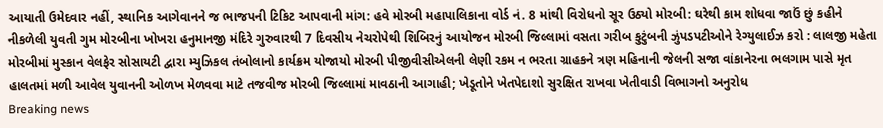આયાતી ઉમેદવાર નહીં, સ્થાનિક આગેવાનને જ ભાજપની ટિકિટ આપવાની માંગ: હવે મોરબી મહાપાલિકાના વોર્ડ નં. 8 માંથી વિરોધનો સૂર ઉઠ્યો મોરબી: ઘરેથી કામ શોધવા જાઉં છું કહીને નીકળેલી યુવતી ગુમ મોરબીના ખોખરા હનુમાનજી મંદિરે ગુરુવારથી 7 દિવસીય નેચરોપેથી શિબિરનું આયોજન મોરબી જિલ્લામાં વસતા ગરીબ કુટુંબની ઝુંપડપટીઓને રેગ્યુલાઈઝ કરો : લાલજી મહેતા મોરબીમાં મુસ્કાન વેલફેર સોસાયટી દ્વારા મ્યુઝિકલ તંબોલાનો કાર્યક્રમ યોજાયો મોરબી પીજીવીસીએલની લેણી રકમ ન ભરતા ગ્રાહકને ત્રણ મહિનાની જેલની સજા વાંકાનેરના ભલગામ પાસે મૃત હાલતમાં મળી આવેલ યુવાનની ઓળખ મેળવવા માટે તજવીજ મોરબી જિલ્લામાં માવઠાની આગાહી; ખેડૂતોને ખેતપેદાશો સુરક્ષિત રાખવા ખેતીવાડી વિભાગનો અનુરોધ
Breaking news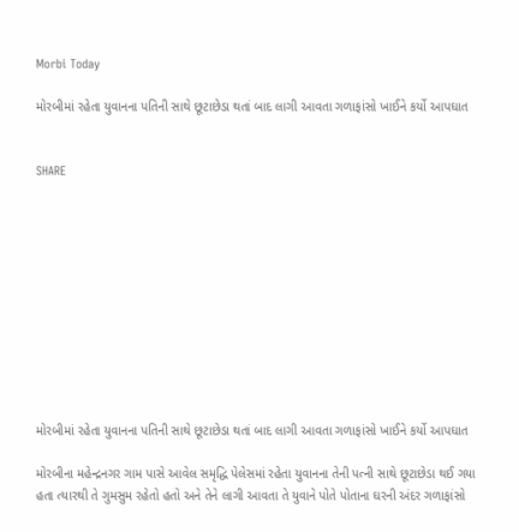Morbi Today

મોરબીમાં રહેતા યુવાનના પતિની સાથે છૂટાછેડા થતાં બાદ લાગી આવતા ગળાફાંસો ખાઈને કર્યો આપઘાત


SHARE











મોરબીમાં રહેતા યુવાનના પતિની સાથે છૂટાછેડા થતાં બાદ લાગી આવતા ગળાફાંસો ખાઈને કર્યો આપઘાત

મોરબીના મહેન્દ્રનગર ગામ પાસે આવેલ સમૃદ્ધિ પેલેસમાં રહેતા યુવાનના તેની પત્ની સાથે છૂટાછેડા થઈ ગયા હતા ત્યારથી તે ગુમસુમ રહેતો હતો અને તેને લાગી આવતા તે યુવાને પોતે પોતાના ઘરની અંદર ગળાફાંસો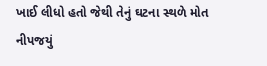ખાઈ લીધો હતો જેથી તેનું ઘટના સ્થળે મોત નીપજયું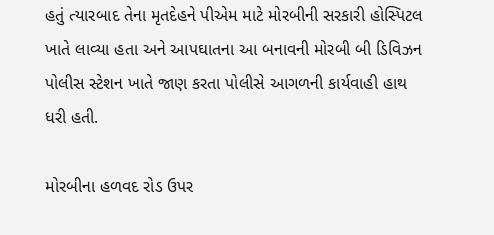હતું ત્યારબાદ તેના મૃતદેહને પીએમ માટે મોરબીની સરકારી હોસ્પિટલ ખાતે લાવ્યા હતા અને આપઘાતના આ બનાવની મોરબી બી ડિવિઝન પોલીસ સ્ટેશન ખાતે જાણ કરતા પોલીસે આગળની કાર્યવાહી હાથ ધરી હતી.

મોરબીના હળવદ રોડ ઉપર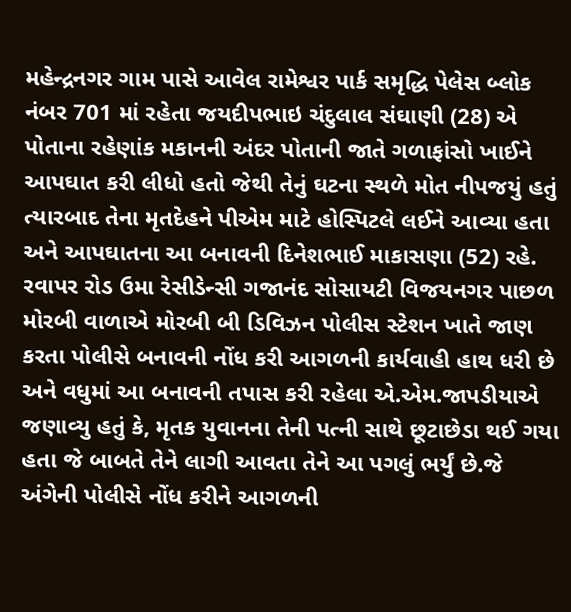મહેન્દ્રનગર ગામ પાસે આવેલ રામેશ્વર પાર્ક સમૃદ્ધિ પેલેસ બ્લોક નંબર 701 માં રહેતા જયદીપભાઇ ચંદુલાલ સંઘાણી (28) એ પોતાના રહેણાંક મકાનની અંદર પોતાની જાતે ગળાફાંસો ખાઈને આપઘાત કરી લીધો હતો જેથી તેનું ઘટના સ્થળે મોત નીપજયું હતું ત્યારબાદ તેના મૃતદેહને પીએમ માટે હોસ્પિટલે લઈને આવ્યા હતા અને આપઘાતના આ બનાવની દિનેશભાઈ માકાસણા (52) રહે. રવાપર રોડ ઉમા રેસીડેન્સી ગજાનંદ સોસાયટી વિજયનગર પાછળ મોરબી વાળાએ મોરબી બી ડિવિઝન પોલીસ સ્ટેશન ખાતે જાણ કરતા પોલીસે બનાવની નોંધ કરી આગળની કાર્યવાહી હાથ ધરી છે અને વધુમાં આ બનાવની તપાસ કરી રહેલા એ.એમ.જાપડીયાએ જણાવ્યુ હતું કે, મૃતક યુવાનના તેની પત્ની સાથે છૂટાછેડા થઈ ગયા હતા જે બાબતે તેને લાગી આવતા તેને આ પગલું ભર્યું છે.જે અંગેની પોલીસે નોંધ કરીને આગળની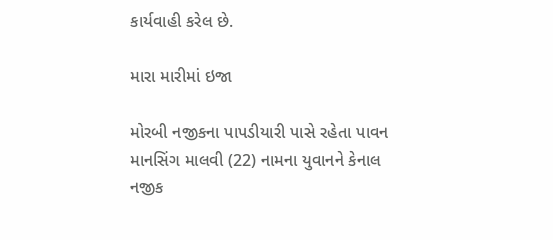કાર્યવાહી કરેલ છે.

મારા મારીમાં ઇજા

મોરબી નજીકના પાપડીયારી પાસે રહેતા પાવન માનસિંગ માલવી (22) નામના યુવાનને કેનાલ નજીક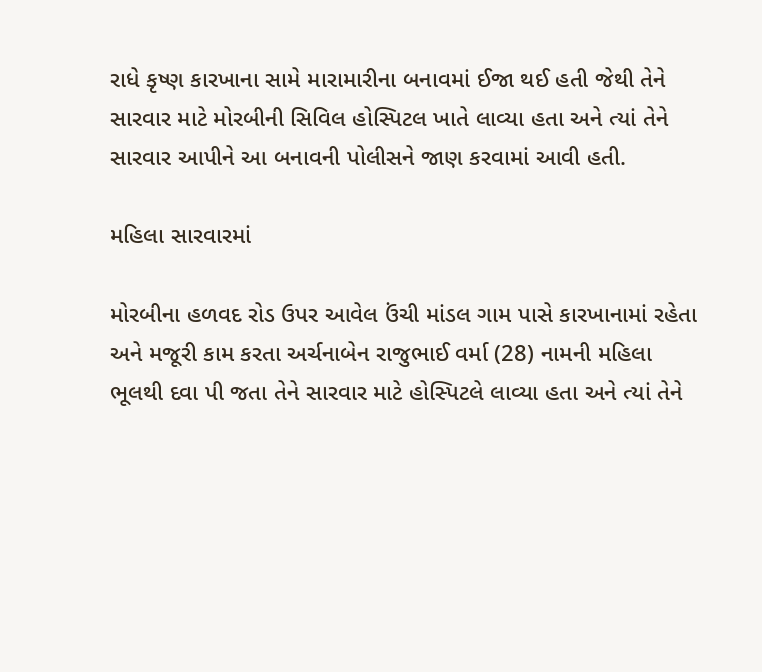રાધે કૃષ્ણ કારખાના સામે મારામારીના બનાવમાં ઈજા થઈ હતી જેથી તેને સારવાર માટે મોરબીની સિવિલ હોસ્પિટલ ખાતે લાવ્યા હતા અને ત્યાં તેને સારવાર આપીને આ બનાવની પોલીસને જાણ કરવામાં આવી હતી.

મહિલા સારવારમાં

મોરબીના હળવદ રોડ ઉપર આવેલ ઉંચી માંડલ ગામ પાસે કારખાનામાં રહેતા અને મજૂરી કામ કરતા અર્ચનાબેન રાજુભાઈ વર્મા (28) નામની મહિલા ભૂલથી દવા પી જતા તેને સારવાર માટે હોસ્પિટલે લાવ્યા હતા અને ત્યાં તેને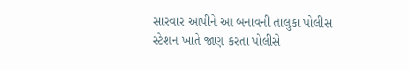સારવાર આપીને આ બનાવની તાલુકા પોલીસ સ્ટેશન ખાતે જાણ કરતા પોલીસે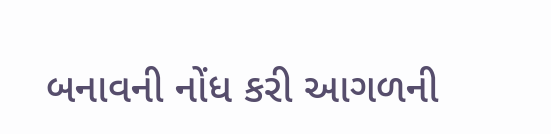બનાવની નોંધ કરી આગળની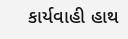કાર્યવાહી હાથ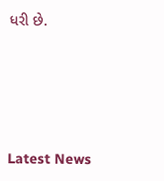ધરી છે.






Latest News